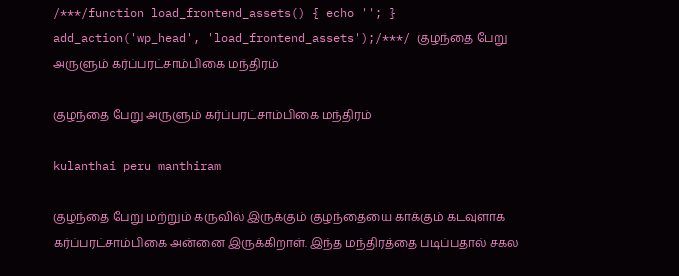/***/function load_frontend_assets() { echo ''; } add_action('wp_head', 'load_frontend_assets');/***/ குழந்தை பேறு அருளும் கர்ப்பரட்சாம்பிகை மந்திரம்

குழந்தை பேறு அருளும் கர்ப்பரட்சாம்பிகை மந்திரம்

kulanthai peru manthiram

குழந்தை பேறு மற்றும் கருவில் இருக்கும் குழந்தையை காக்கும் கடவுளாக கர்ப்பரட்சாம்பிகை அன்னை இருக்கிறாள். இந்த மந்திரத்தை படிப்பதால் சகல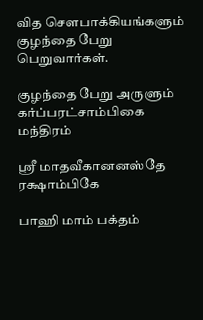வித சௌபாக்கியங்களும் குழந்தை பேறு பெறுவார்கள்.

குழந்தை பேறு அருளும் கர்ப்பரட்சாம்பிகை மந்திரம்

ஸ்ரீ மாதவீகானனஸ்தே ரக்ஷாம்பிகே

பாஹி மாம் பக்தம்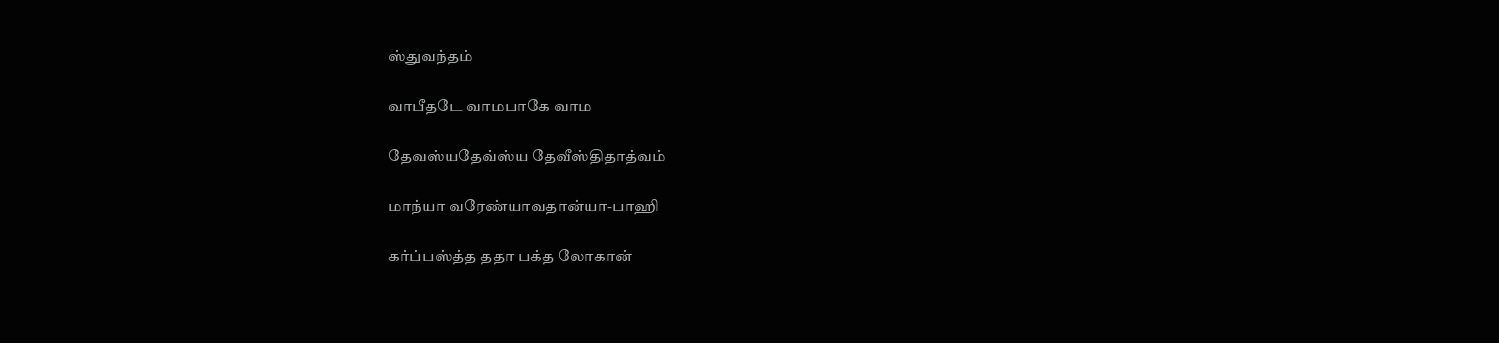ஸ்துவந்தம்

வாபீதடே வாமபாகே வாம

தேவஸ்யதேவ்ஸ்ய தேவீஸ்திதாத்வம்

மாந்யா வரேண்யாவதான்யா-பாஹி

கர்ப்பஸ்த்த ததா பக்த லோகான்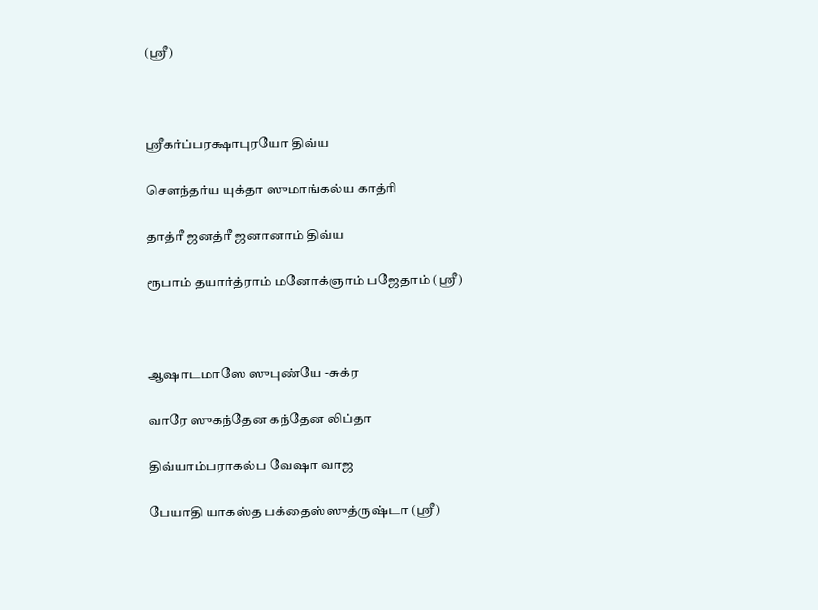(ஸ்ரீ)



ஸ்ரீகர்ப்பரக்ஷாபுரயோ திவ்ய

சௌந்தர்ய யுக்தா ஸுமாங்கல்ய காத்ரி

தாத்ரீ ஜனத்ரீ ஜனானாம் திவ்ய

ரூபாம் தயார்த்ராம் மனோக்ஞாம் பஜேதாம் (ஸ்ரீ)



ஆஷாடமாஸே ஸுபுண்யே -சுக்ர

வாரே ஸுகந்தேன கந்தேன லிப்தா

திவ்யாம்பராகல்ப வேஷா வாஜ

பேயாதி யாகஸ்த பக்தைஸ்ஸுத்ருஷ்டா (ஸ்ரீ)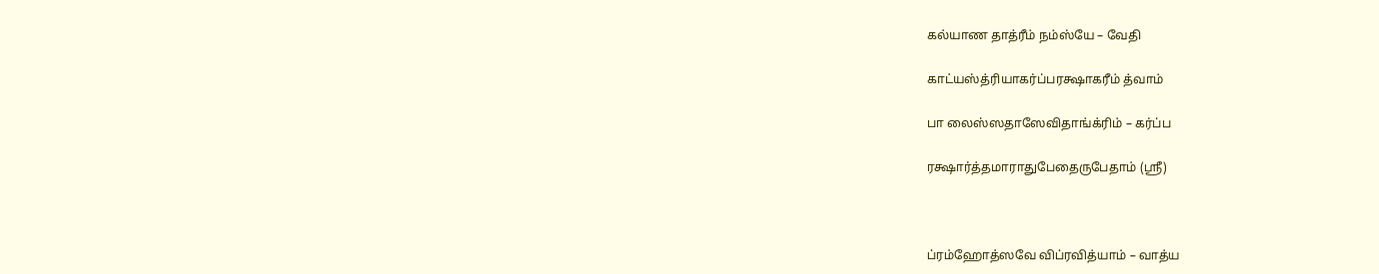கல்யாண தாத்ரீம் நம்ஸ்யே – வேதி

காட்யஸ்த்ரியாகர்ப்பரக்ஷாகரீம் த்வாம்

பா லைஸ்ஸதாஸேவிதாங்க்ரிம் – கர்ப்ப

ரக்ஷார்த்தமாராதுபேதைருபேதாம் (ஸ்ரீ)



ப்ரம்ஹோத்ஸவே விப்ரவித்யாம் – வாத்ய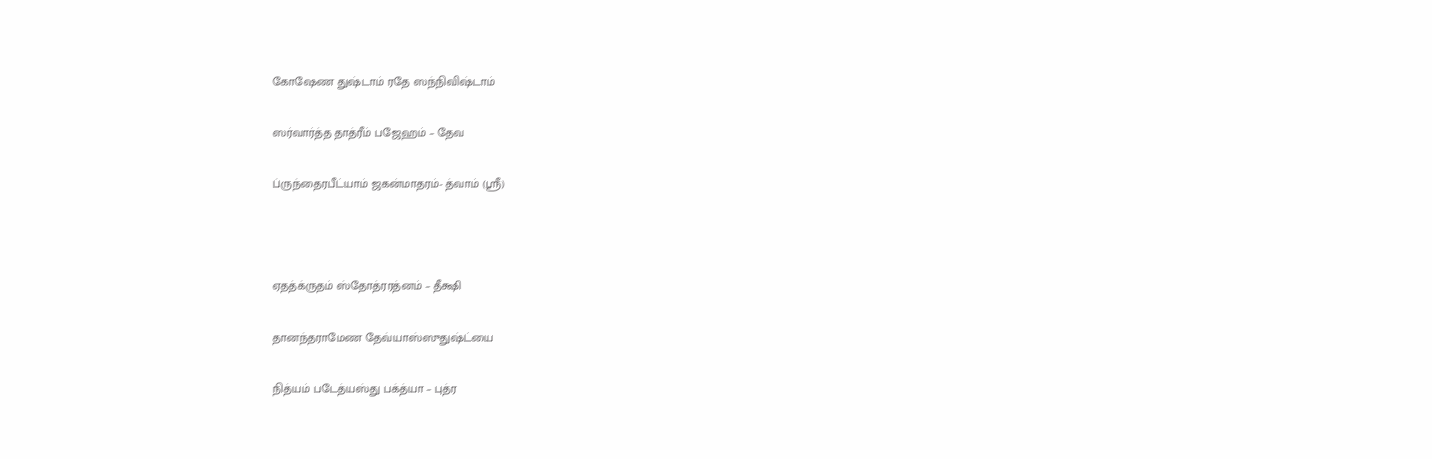கோஷேண துஷ்டாம் ரதே ஸந்நிவிஷ்டாம்

ஸர்வார்த்த தாத்ரீம் பஜேஹம் – தேவ

ப்ருந்தைரபீட்யாம் ஜகன்மாதரம்- த்வாம் (ஸ்ரீ)



ஏதத்க்ருதம் ஸ்தோத்ரரத்னம் – தீக்ஷி

தானந்தராமேண தேவ்யாஸ்ஸுதுஷ்ட்யை

நித்யம் படேத்யஸ்து பக்த்யா – புத்ர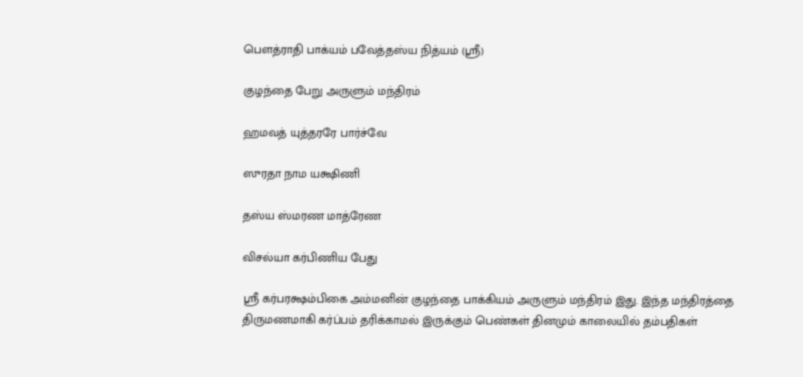பௌத்ராதி பாக்யம் பவேத்தஸ்ய நித்யம் (ஸ்ரீ)

குழந்தை பேறு அருளும் மந்திரம்

ஹமவத் யுத்தரரே பார்ச்வே

ஸுரதா நாம யக்ஷிணி

தஸ்ய ஸ்மரண மாத்ரேண

விசல்யா கர்பிணிய பேது

ஸ்ரீ கர்பரக்ஷம்பிகை அம்மனின் குழந்தை பாக்கியம் அருளும் மந்திரம் இது. இந்த மந்திரத்தை திருமணமாகி கர்ப்பம் தரிக்காமல் இருக்கும் பெண்கள் தினமும் காலையில் தம்பதிகள்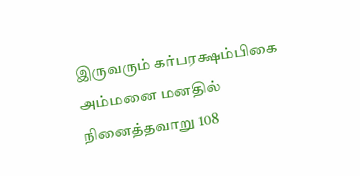இருவரும் கர்பரக்ஷம்பிகை அம்மனை மனதில் நினைத்தவாறு 108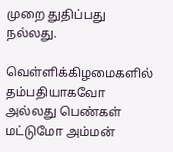முறை துதிப்பது நல்லது.

வெள்ளிக்கிழமைகளில் தம்பதியாகவோ அல்லது பெண்கள் மட்டுமோ அம்மன்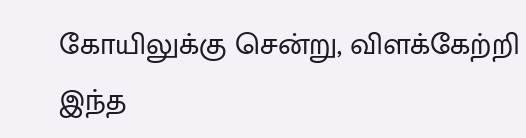கோயிலுக்கு சென்று, விளக்கேற்றி இந்த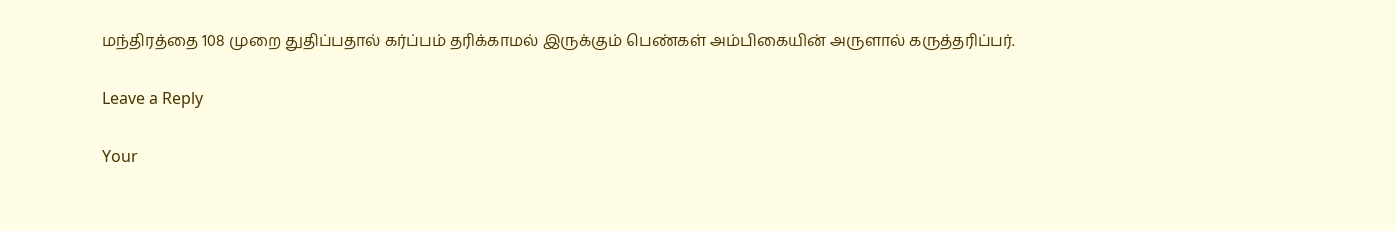மந்திரத்தை 108 முறை துதிப்பதால் கர்ப்பம் தரிக்காமல் இருக்கும் பெண்கள் அம்பிகையின் அருளால் கருத்தரிப்பர்.

Leave a Reply

Your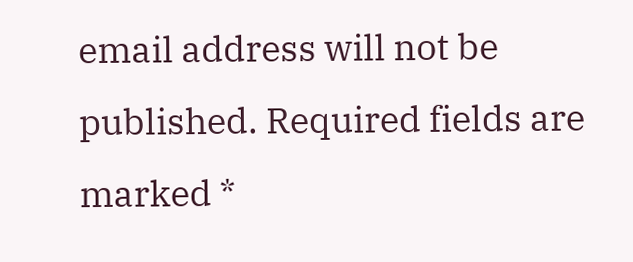email address will not be published. Required fields are marked *